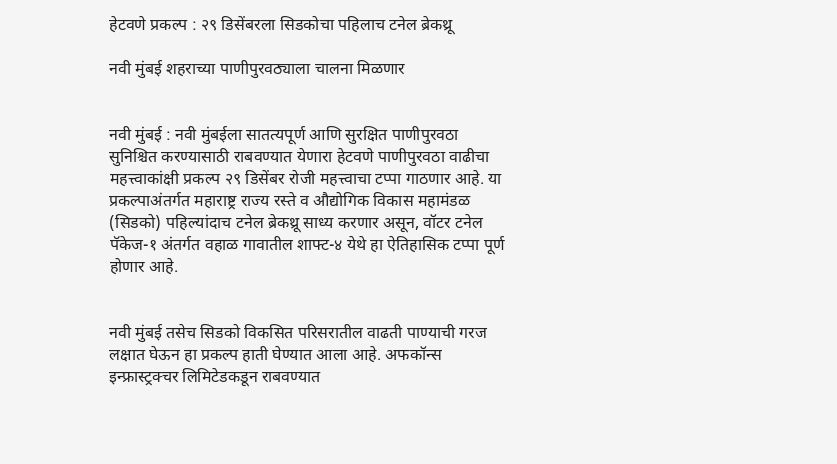हेटवणे प्रकल्प : २९ डिसेंबरला सिडकोचा पहिलाच टनेल ब्रेकथ्रू

नवी मुंबई शहराच्या पाणीपुरवठ्याला चालना मिळणार


नवी मुंबई : नवी मुंबईला सातत्यपूर्ण आणि सुरक्षित पाणीपुरवठा सुनिश्चित करण्यासाठी राबवण्यात येणारा हेटवणे पाणीपुरवठा वाढीचा महत्त्वाकांक्षी प्रकल्प २९ डिसेंबर रोजी महत्त्वाचा टप्पा गाठणार आहे. या प्रकल्पाअंतर्गत महाराष्ट्र राज्य रस्ते व औद्योगिक विकास महामंडळ (सिडको) पहिल्यांदाच टनेल ब्रेकथ्रू साध्य करणार असून, वॉटर टनेल पॅकेज-१ अंतर्गत वहाळ गावातील शाफ्ट-४ येथे हा ऐतिहासिक टप्पा पूर्ण होणार आहे.


नवी मुंबई तसेच सिडको विकसित परिसरातील वाढती पाण्याची गरज लक्षात घेऊन हा प्रकल्प हाती घेण्यात आला आहे. अफकॉन्स इन्फ्रास्ट्रक्चर लिमिटेडकडून राबवण्यात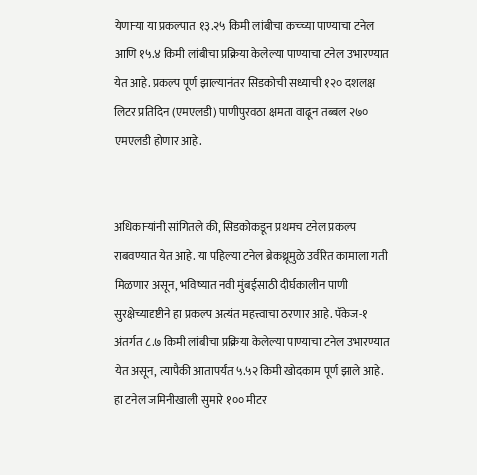येणाऱ्या या प्रकल्पात १३.२५ किमी लांबीचा कच्च्या पाण्याचा टनेल आणि १५.४ किमी लांबीचा प्रक्रिया केलेल्या पाण्याचा टनेल उभारण्यात येत आहे. प्रकल्प पूर्ण झाल्यानंतर सिडकोची सध्याची १२० दशलक्ष लिटर प्रतिदिन (एमएलडी) पाणीपुरवठा क्षमता वाढून तब्बल २७० एमएलडी होणार आहे.


अधिकाऱ्यांनी सांगितले की, सिडकोकडून प्रथमच टनेल प्रकल्प राबवण्यात येत आहे. या पहिल्या टनेल ब्रेकथ्रूमुळे उर्वरित कामाला गती मिळणार असून, भविष्यात नवी मुंबईसाठी दीर्घकालीन पाणी सुरक्षेच्यादृष्टीने हा प्रकल्प अत्यंत महत्त्वाचा ठरणार आहे. पॅकेज-१ अंतर्गत ८.७ किमी लांबीचा प्रक्रिया केलेल्या पाण्याचा टनेल उभारण्यात येत असून, त्यापैकी आतापर्यंत ५.५२ किमी खोदकाम पूर्ण झाले आहे. हा टनेल जमिनीखाली सुमारे १०० मीटर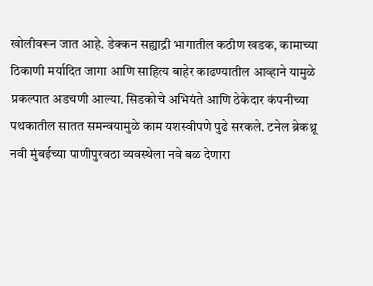खोलीवरून जात आहे. डेक्कन सह्याद्री भागातील कठीण खडक, कामाच्या ठिकाणी मर्यादित जागा आणि साहित्य बाहेर काढण्यातील आव्हाने यामुळे प्रकल्पात अडचणी आल्या. सिडकोचे अभियंते आणि ठेकेदार कंपनीच्या पथकातील सातत समन्वयामुळे काम यशस्वीपणे पुढे सरकले. टनेल ब्रेकथ्रू नवी मुंबईच्या पाणीपुरवठा व्यवस्थेला नवे बळ देणारा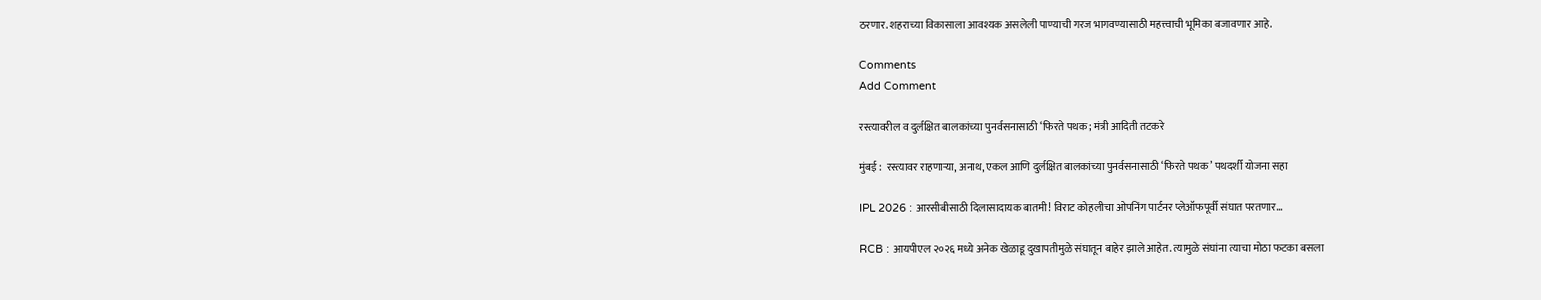ठरणार. शहराच्या विकासाला आवश्यक असलेली पाण्याची गरज भागवण्यासाठी महत्त्वाची भूमिका बजावणार आहे.

Comments
Add Comment

रस्त्यावरील व दुर्लक्षित बालकांच्या पुनर्वसनासाठी ‘फिरते पथक; मंत्री आदिती तटकरे

मुंबई :  रस्त्यावर राहणाऱ्या, अनाथ, एकल आणि दुर्लक्षित बालकांच्या पुनर्वसनासाठी ‘फिरते पथक’ पथदर्शी योजना सहा

IPL 2026 : आरसीबीसाठी दिलासादायक बातमी! विराट कोहलीचा ओपनिंग पार्टनर प्लेऑफपूर्वी संघात परतणार...

RCB : आयपीएल २०२६ मध्ये अनेक खेळाडू दुखापतीमुळे संघातून बाहेर झाले आहेत. त्यामुळे संघांना त्याचा मोठा फटका बसला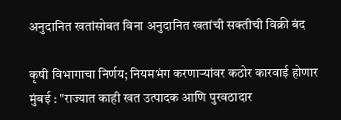अनुदानित खतांसोबत विना अनुदानित खतांची सक्तीची विक्री बंद

कृषी विभागाचा निर्णय; नियमभंग करणाऱ्यांवर कठोर कारवाई होणार मुंबई : "राज्यात काही खत उत्पादक आणि पुरवठादार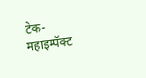टेक-महाइम्पॅक्ट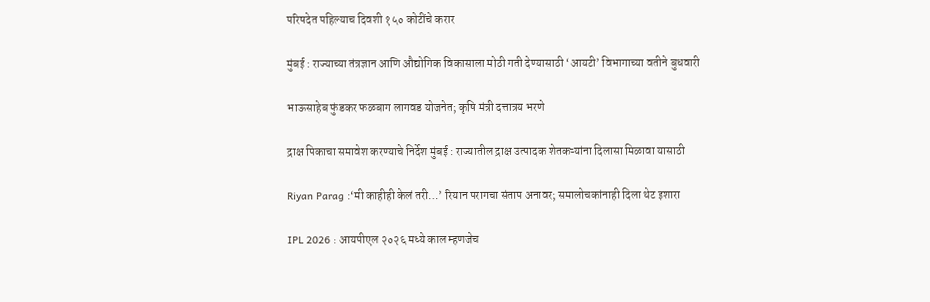परिषदेत पहिल्याच दिवशी १५० कोटींचे करार

मुंबई : राज्याच्या तंत्रज्ञान आणि औद्योगिक विकासाला मोठी गती देण्यासाठी ‘आयटी’ विभागाच्या वतीने बुधवारी

भाऊसाहेब फुंडकर फळबाग लागवड योजनेत; कृषि मंत्री दत्तात्रय भरणे

द्राक्ष पिकाचा समावेश करण्याचे निर्देश मुंबई : राज्यातील द्राक्ष उत्पादक शेतकऱ्यांना दिलासा मिळावा यासाठी

Riyan Parag :‘मी काहीही केलं तरी…’ रियान परागचा संताप अनावर; समालोचकांनाही दिला थेट इशारा

IPL 2026 : आयपीएल २०२६ मध्ये काल म्हणजेच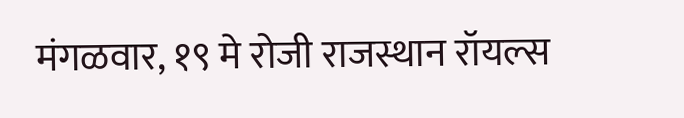मंगळवार, १९ मे रोजी राजस्थान रॉयल्स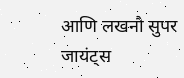आणि लखनौ सुपर जायंट्स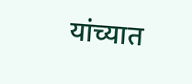यांच्यात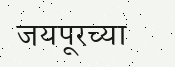जयपूरच्या